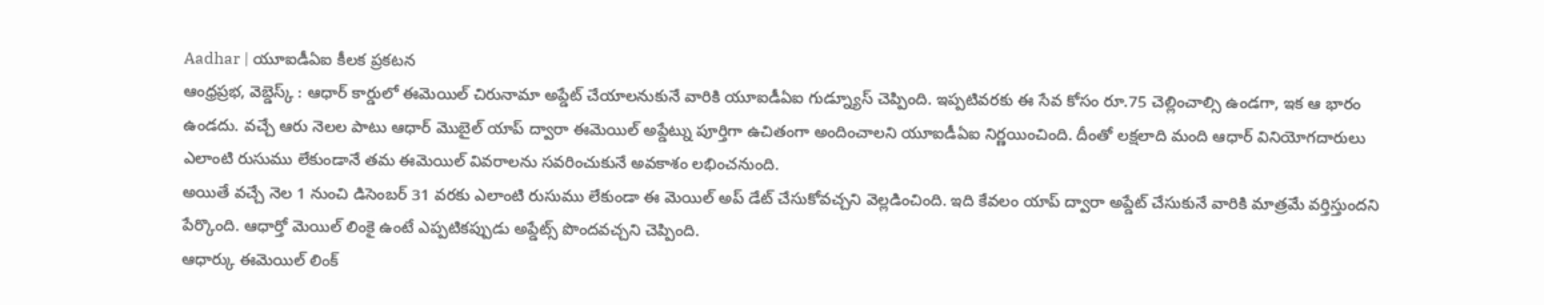Aadhar | యూఐడీఏఐ కీలక ప్రకటన
ఆంధ్రప్రభ, వెబ్డెస్క్ : ఆధార్ కార్డులో ఈమెయిల్ చిరునామా అప్డేట్ చేయాలనుకునే వారికి యూఐడీఏఐ గుడ్న్యూస్ చెప్పింది. ఇప్పటివరకు ఈ సేవ కోసం రూ.75 చెల్లించాల్సి ఉండగా, ఇక ఆ భారం ఉండదు. వచ్చే ఆరు నెలల పాటు ఆధార్ మొబైల్ యాప్ ద్వారా ఈమెయిల్ అప్డేట్ను పూర్తిగా ఉచితంగా అందించాలని యూఐడీఏఐ నిర్ణయించింది. దీంతో లక్షలాది మంది ఆధార్ వినియోగదారులు ఎలాంటి రుసుము లేకుండానే తమ ఈమెయిల్ వివరాలను సవరించుకునే అవకాశం లభించనుంది.
అయితే వచ్చే నెల 1 నుంచి డిసెంబర్ 31 వరకు ఎలాంటి రుసుము లేకుండా ఈ మెయిల్ అప్ డేట్ చేసుకోవచ్చని వెల్లడించింది. ఇది కేవలం యాప్ ద్వారా అప్డేట్ చేసుకునే వారికి మాత్రమే వర్తిస్తుందని పేర్కొంది. ఆధార్తో మెయిల్ లింకై ఉంటే ఎప్పటికప్పుడు అప్డేట్స్ పొందవచ్చని చెప్పింది.
ఆధార్కు ఈమెయిల్ లింక్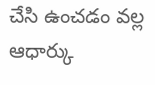చేసి ఉంచడం వల్ల ఆధార్కు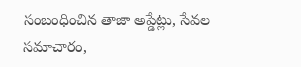సంబంధించిన తాజా అప్డేట్లు, సేవల సమాచారం,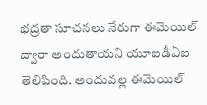భద్రతా సూచనలు నేరుగా ఈమెయిల్ ద్వారా అందుతాయని యూఐడీఏఐ తెలిపింది. అందువల్ల ఈమెయిల్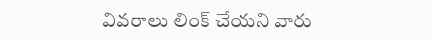వివరాలు లింక్ చేయని వారు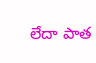లేదా పాత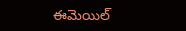ఈమెయిల్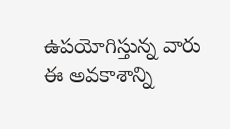ఉపయోగిస్తున్న వారు ఈ అవకాశాన్ని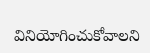వినియోగించుకోవాలని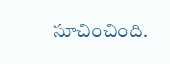సూచించింది.